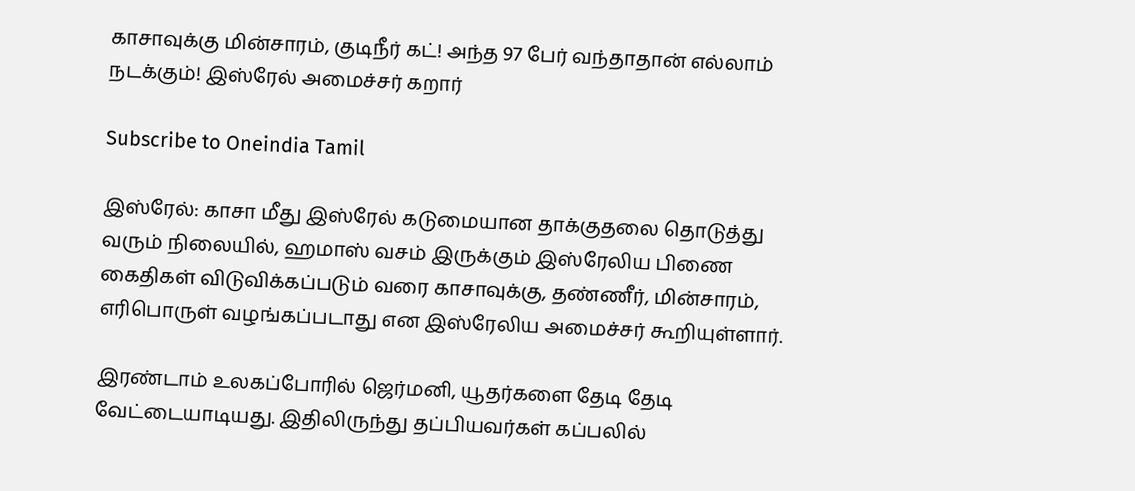காசாவுக்கு மின்சாரம், குடிநீர் கட்! அந்த 97 பேர் வந்தாதான் எல்லாம் நடக்கும்! இஸ்ரேல் அமைச்சர் கறார்

Subscribe to Oneindia Tamil

இஸ்ரேல்: காசா மீது இஸ்ரேல் கடுமையான தாக்குதலை தொடுத்து வரும் நிலையில், ஹமாஸ் வசம் இருக்கும் இஸ்ரேலிய பிணை கைதிகள் விடுவிக்கப்படும் வரை காசாவுக்கு, தண்ணீர், மின்சாரம், எரிபொருள் வழங்கப்படாது என இஸ்ரேலிய அமைச்சர் கூறியுள்ளார்.

இரண்டாம் உலகப்போரில் ஜெர்மனி, யூதர்களை தேடி தேடி வேட்டையாடியது. இதிலிருந்து தப்பியவர்கள் கப்பலில்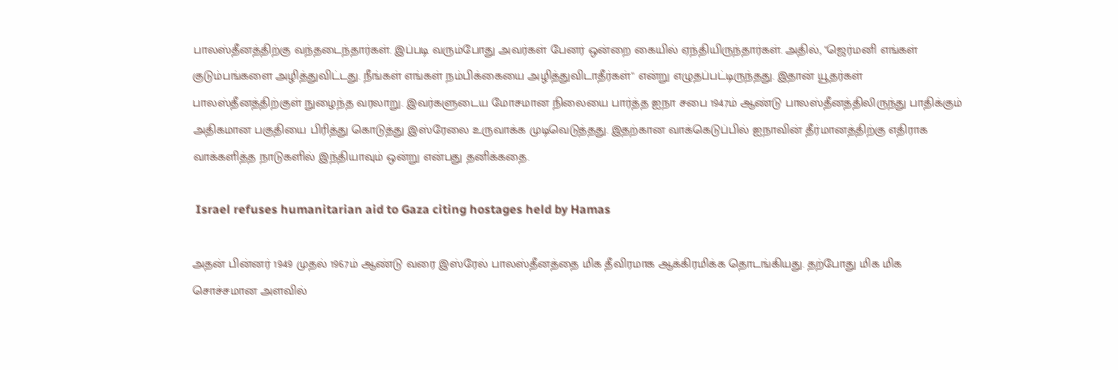பாலஸ்தீனத்திற்கு வந்தடைந்தார்கள். இப்படி வரும்போது அவர்கள் பேனர் ஒன்றை கையில் ஏந்தியிருந்தார்கள். அதில், "ஜெர்மனி எங்கள் குடும்பங்களை அழித்துவிட்டது. நீங்கள் எங்கள் நம்பிக்கையை அழித்துவிடாதீர்கள்" என்று எழுதப்பட்டிருந்தது. இதான் யூதர்கள் பாலஸ்தீனத்திற்குள் நுழைந்த வரலாறு. இவர்களுடைய மோசமான நிலையை பார்த்த ஐநா சபை 1947ம் ஆண்டு பாலஸ்தீனத்திலிருந்து பாதிக்கும் அதிகமான பகுதியை பிரித்து கொடுத்து இஸ்ரேலை உருவாக்க முடிவெடுத்தது. இதற்கான வாக்கெடுப்பில் ஐநாவின் தீர்மானத்திற்கு எதிராக வாக்களித்த நாடுகளில் இந்தியாவும் ஒன்று என்பது தனிக்கதை.

 Israel refuses humanitarian aid to Gaza citing hostages held by Hamas

அதன் பின்னர் 1949 முதல் 1967ம் ஆண்டு வரை இஸ்ரேல் பாலஸ்தீனத்தை மிக தீவிரமாக ஆக்கிரமிக்க தொடங்கியது. தற்போது மிக மிக சொச்சமான அளவில்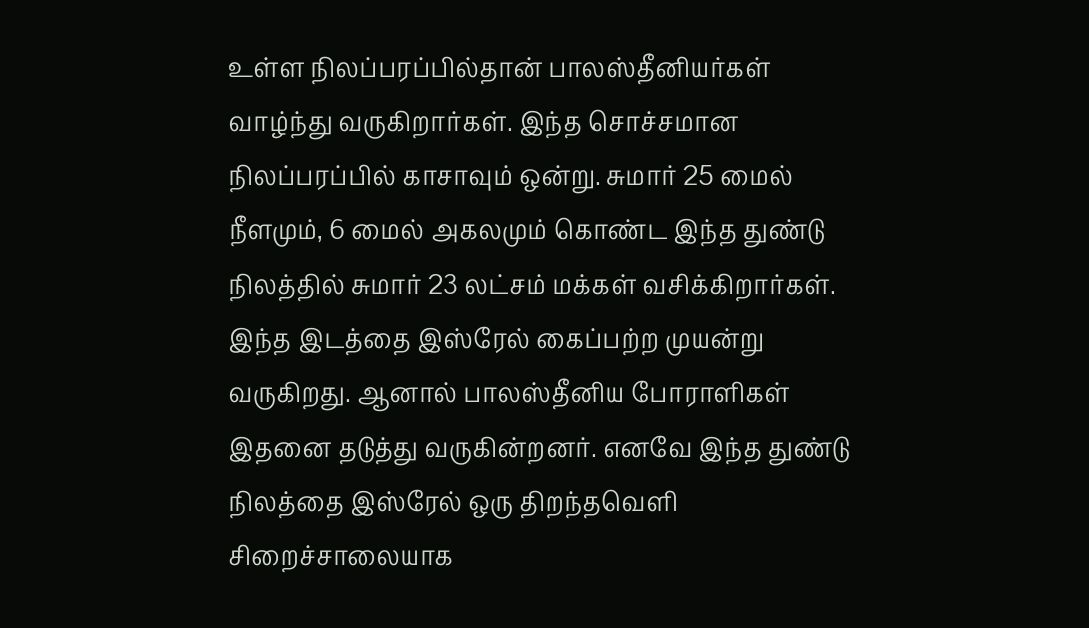உள்ள நிலப்பரப்பில்தான் பாலஸ்தீனியர்கள் வாழ்ந்து வருகிறார்கள். இந்த சொச்சமான நிலப்பரப்பில் காசாவும் ஒன்று. சுமார் 25 மைல் நீளமும், 6 மைல் அகலமும் கொண்ட இந்த துண்டு நிலத்தில் சுமார் 23 லட்சம் மக்கள் வசிக்கிறார்கள். இந்த இடத்தை இஸ்ரேல் கைப்பற்ற முயன்று வருகிறது. ஆனால் பாலஸ்தீனிய போராளிகள் இதனை தடுத்து வருகின்றனர். எனவே இந்த துண்டு நிலத்தை இஸ்ரேல் ஒரு திறந்தவெளி சிறைச்சாலையாக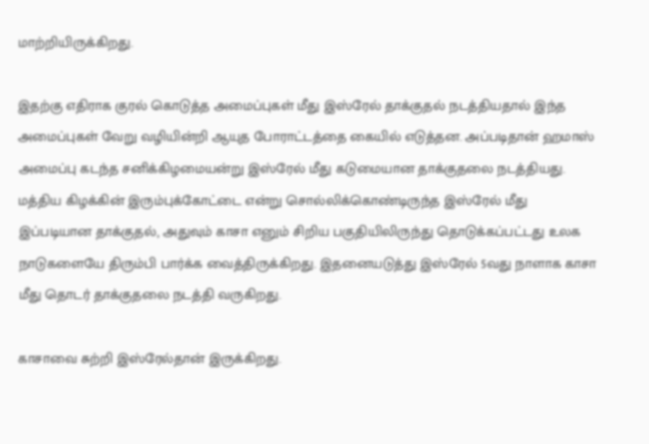மாற்றியிருக்கிறது.

இதற்கு எதிராக குரல் கொடுத்த அமைப்புகள் மீது இஸ்ரேல் தாக்குதல் நடத்தியதால் இந்த அமைப்புகள் வேறு வழியின்றி ஆயுத போராட்டத்தை கையில் எடுத்தன. அப்படிதான் ஹமாஸ் அமைப்பு கடந்த சனிக்கிழமையன்று இஸ்ரேல் மீது கடுமையான தாக்குதலை நடத்தியது. மத்திய கிழக்கின் இரும்புக்கோட்டை என்று சொல்லிக்கொண்டிருந்த இஸ்ரேல் மீது இப்படியான தாக்குதல், அதுவும் காசா எனும் சிறிய பகுதியிலிருந்து தொடுக்கப்பட்டது உலக நாடுகளையே திரும்பி பார்க்க வைத்திருக்கிறது. இதனையடுத்து இஸ்ரேல் 5வது நாளாக காசா மீது தொடர் தாக்குதலை நடத்தி வருகிறது.

காசாவை சுற்றி இஸ்ரேல்தான் இருக்கிறது.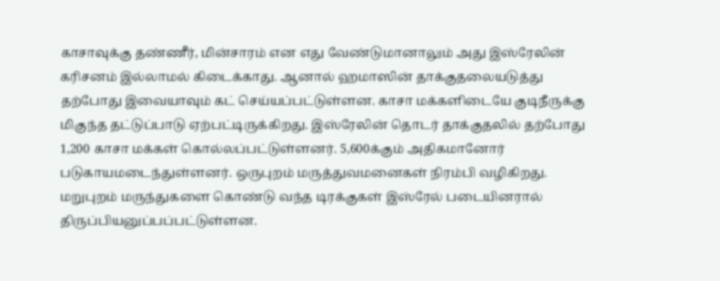காசாவுக்கு தண்ணீர், மின்சாரம் என எது வேண்டுமானாலும் அது இஸ்ரேலின் கரிசனம் இல்லாமல் கிடைக்காது. ஆனால் ஹமாஸின் தாக்குதலையடுத்து தற்போது இவையாவும் கட் செய்யப்பட்டுள்ளன. காசா மக்களிடையே குடிநீருக்கு மிகுந்த தட்டுப்பாடு ஏற்பட்டிருக்கிறது. இஸ்ரேலின் தொடர் தாக்குதலில் தற்போது 1,200 காசா மக்கள் கொல்லப்பட்டுள்ளனர். 5,600க்கும் அதிகமானோர் படுகாயமடைந்துள்ளனர். ஒருபுறம் மருத்துவமனைகள் நிரம்பி வழிகிறது. மறுபுறம் மருந்துகளை கொண்டு வந்த டிரக்குகள் இஸ்ரேல் படையினரால் திருப்பியனுப்பப்பட்டுள்ளன.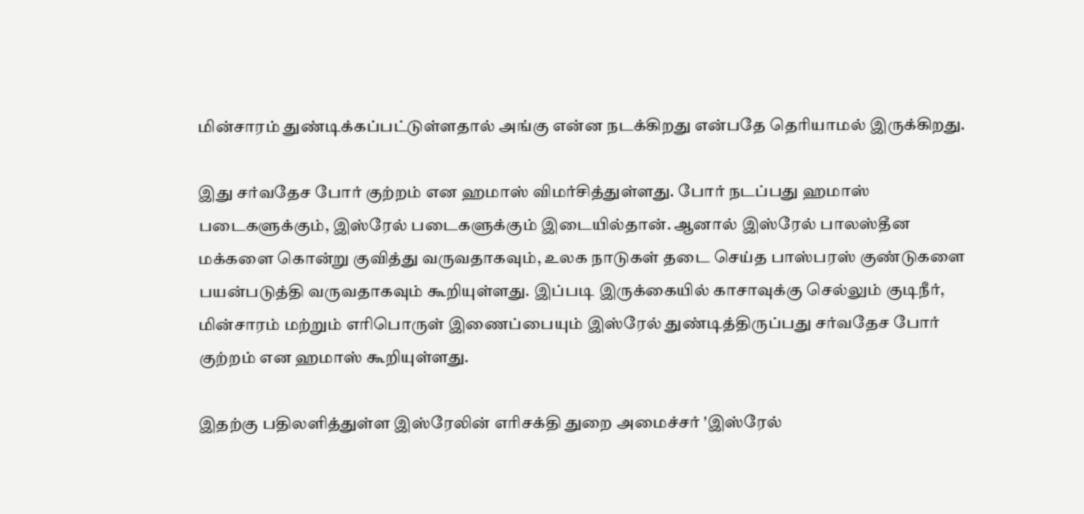மின்சாரம் துண்டிக்கப்பட்டுள்ளதால் அங்கு என்ன நடக்கிறது என்பதே தெரியாமல் இருக்கிறது.

இது சர்வதேச போர் குற்றம் என ஹமாஸ் விமர்சித்துள்ளது. போர் நடப்பது ஹமாஸ் படைகளுக்கும், இஸ்ரேல் படைகளுக்கும் இடையில்தான். ஆனால் இஸ்ரேல் பாலஸ்தீன மக்களை கொன்று குவித்து வருவதாகவும், உலக நாடுகள் தடை செய்த பாஸ்பரஸ் குண்டுகளை பயன்படுத்தி வருவதாகவும் கூறியுள்ளது. இப்படி இருக்கையில் காசாவுக்கு செல்லும் குடிநீர், மின்சாரம் மற்றும் எரிபொருள் இணைப்பையும் இஸ்ரேல் துண்டித்திருப்பது சர்வதேச போர் குற்றம் என ஹமாஸ் கூறியுள்ளது.

இதற்கு பதிலளித்துள்ள இஸ்ரேலின் எரிசக்தி துறை அமைச்சர் 'இஸ்ரேல்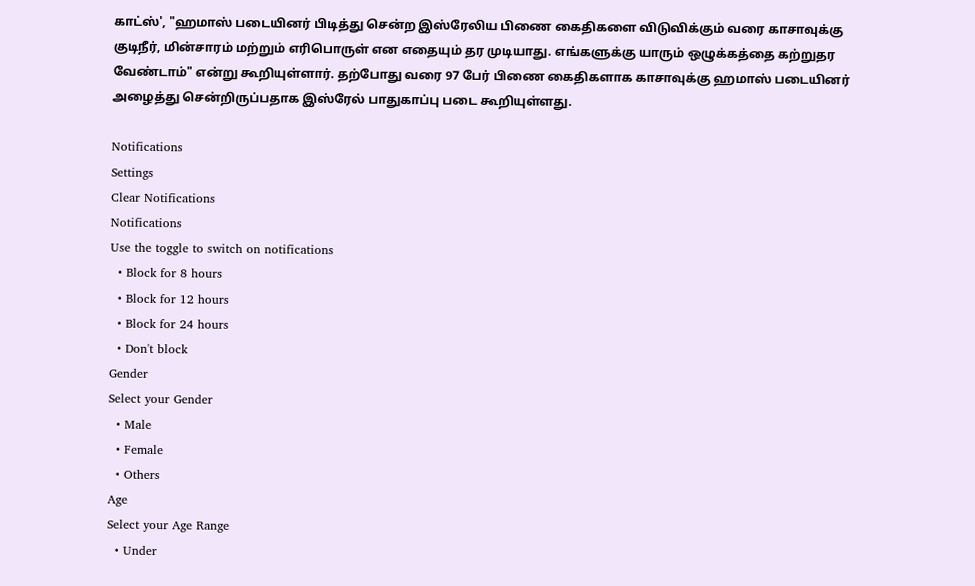காட்ஸ்', "ஹமாஸ் படையினர் பிடித்து சென்ற இஸ்ரேலிய பிணை கைதிகளை விடுவிக்கும் வரை காசாவுக்கு குடிநீர், மின்சாரம் மற்றும் எரிபொருள் என எதையும் தர முடியாது. எங்களுக்கு யாரும் ஒழுக்கத்தை கற்றுதர வேண்டாம்" என்று கூறியுள்ளார். தற்போது வரை 97 பேர் பிணை கைதிகளாக காசாவுக்கு ஹமாஸ் படையினர் அழைத்து சென்றிருப்பதாக இஸ்ரேல் பாதுகாப்பு படை கூறியுள்ளது.

Notifications
Settings
Clear Notifications
Notifications
Use the toggle to switch on notifications
  • Block for 8 hours
  • Block for 12 hours
  • Block for 24 hours
  • Don't block
Gender
Select your Gender
  • Male
  • Female
  • Others
Age
Select your Age Range
  • Under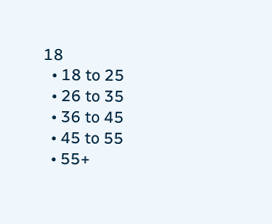18
  • 18 to 25
  • 26 to 35
  • 36 to 45
  • 45 to 55
  • 55+